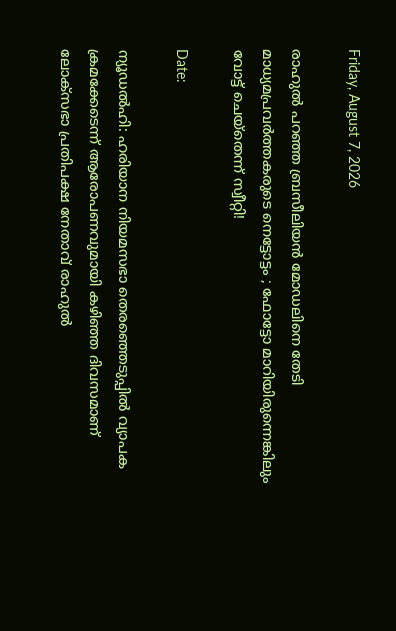Friday, August 7, 2026

രാഹുൽ പറഞ്ഞ ബ്രസീലിയൻ മോഡലിനെ തേടി മാധ്യമപ്രവർത്തകരുടെ നെട്ടോട്ടം ; ഫോട്ടോ മാറിയിരുന്നെങ്കിലും വോട്ട് ചെയ്തെന്ന് സ്വീറ്റി!

Date:

ന്യൂഡൽഹി: ഹരിയാന നിയമസഭാ തെരഞ്ഞെടുപ്പിൽ വ്യാപക ക്രമക്കേടെന്ന് ആരോപണവുമായി കഴിഞ്ഞ ദിവസമാണ് ലോക്‌സഭാ പ്രതിപക്ഷ നേതാവ് രാഹുൽ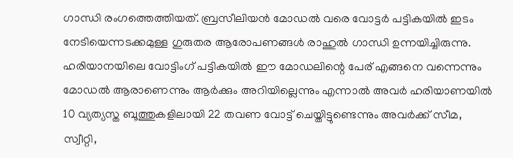ഗാന്ധി രംഗത്തെത്തിയത്. ബ്രസീലിയൻ മോഡൽ വരെ വോട്ടർ പട്ടികയിൽ ഇടം നേടിയെന്നടക്കമുള്ള ഗുരുതര ആരോപണങ്ങൾ രാഹുൽ ഗാന്ധി ഉന്നയിച്ചിരുന്നു. ഹരിയാനയിലെ വോട്ടിംഗ് പട്ടികയിൽ ഈ മോഡലിന്റെ പേര് എങ്ങനെ വന്നെന്നും മോഡൽ ആരാണെന്നും ആര്‍ക്കും അറിയില്ലെന്നും എന്നാല്‍ അവര്‍ ഹരിയാണയില്‍ 10 വ്യത്യസ്ത ബൂത്തുകളിലായി 22 തവണ വോട്ട് ചെയ്തിട്ടുണ്ടെന്നും അവര്‍ക്ക് സീമ, സ്വീറ്റി,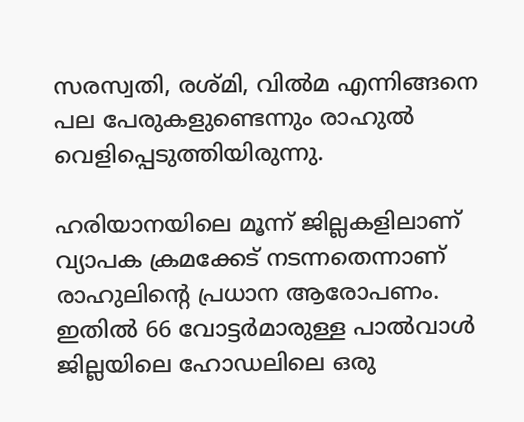സരസ്വതി, രശ്മി, വില്‍മ എന്നിങ്ങനെ  പല പേരുകളുണ്ടെന്നും രാഹുല്‍ വെളിപ്പെടുത്തിയിരുന്നു.

ഹരിയാനയിലെ മൂന്ന് ജില്ലകളിലാണ് വ്യാപക ക്രമക്കേട് നടന്നതെന്നാണ് രാഹുലിന്റെ പ്രധാന ആരോപണം. ഇതിൽ 66 വോട്ടർമാരുള്ള പാൽവാൾ ജില്ലയിലെ ഹോഡലിലെ ഒരു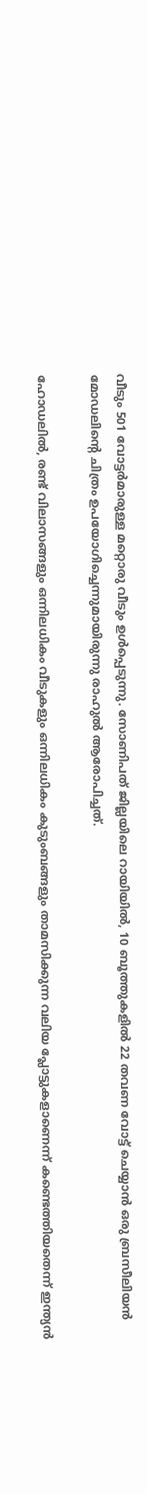വീടും 501 വോട്ടർമാരുള്ള മറ്റൊരു വീടും ഉൾപ്പെടുന്നു. സോണിപത് ജില്ലയിലെ റായിയിൽ, 10 ബൂത്തുകളിൽ 22 തവണ വോട്ട് ചെയ്യാൻ ഒരു ബ്രസീലിയൻ മോഡലിന്റെ ചിത്രം ഉപയോഗിച്ചെന്നുമായിരുന്നു രാഹുൽ ആരോപിച്ചത്.

ഹോഡലിൽ, രണ്ട് വിലാസങ്ങളും ഒന്നിലധികം വീടുകളും ഒന്നിലധികം കുടുംബങ്ങളും താമസിക്കുന്ന വലിയ പ്ലോട്ടുകളാണെന്ന് കണ്ടെത്തിയതെന്ന് ഇന്ത്യൻ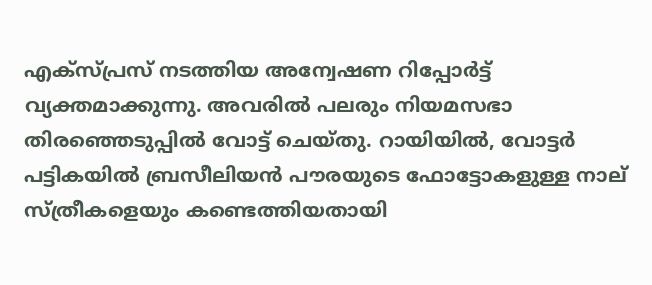എക്‌സ്പ്രസ് നടത്തിയ അന്വേഷണ റിപ്പോർട്ട് വ്യക്തമാക്കുന്നു. അവരിൽ പലരും നിയമസഭാ തിരഞ്ഞെടുപ്പിൽ വോട്ട് ചെയ്തു. റായിയിൽ, വോട്ടർ പട്ടികയിൽ ബ്രസീലിയൻ പൗരയുടെ ഫോട്ടോകളുള്ള നാല് സ്ത്രീകളെയും കണ്ടെത്തിയതായി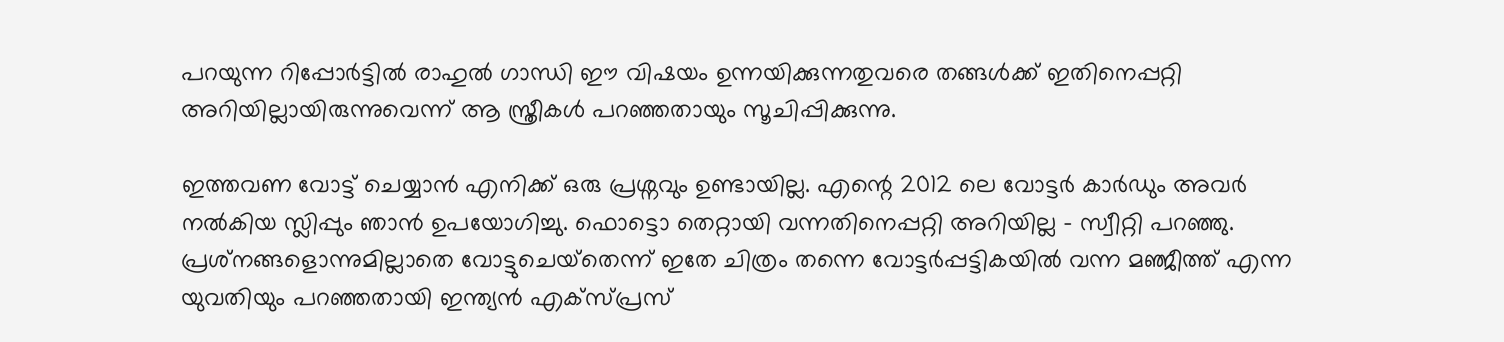പറയുന്ന റിപ്പോർട്ടിൽ രാഹുൽ ഗാന്ധി ഈ വിഷയം ഉന്നയിക്കുന്നതുവരെ തങ്ങൾക്ക് ഇതിനെപ്പറ്റി അറിയില്ലായിരുന്നുവെന്ന് ആ സ്ത്രീകൾ പറഞ്ഞതായും സൂചിപ്പിക്കുന്നു.

ഇത്തവണ വോട്ട് ചെയ്യാൻ എനിക്ക് ഒരു പ്രശ്നവും ഉണ്ടായില്ല. എന്റെ 2012 ലെ വോട്ടർ കാർഡും അവർ നൽകിയ സ്ലിപ്പും ഞാൻ ഉപയോഗിച്ചു. ഫൊട്ടൊ തെറ്റായി വന്നതിനെപ്പറ്റി അറിയില്ല – സ്വീറ്റി പറഞ്ഞു. പ്രശ്‌നങ്ങളൊന്നുമില്ലാതെ വോട്ടുചെയ്‌തെന്ന് ഇതേ ചിത്രം തന്നെ വോട്ടർപ്പട്ടികയിൽ വന്ന മഞ്ജീത്ത് എന്ന യുവതിയും പറഞ്ഞതായി ഇന്ത്യൻ എക്‌സ്പ്രസ്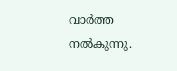വാർത്ത നൽകുന്നു.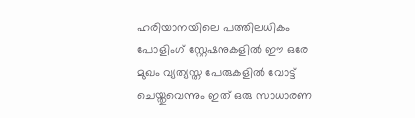ഹരിയാനയിലെ പത്തിലധികം പോളിംഗ് സ്റ്റേഷനുകളിൽ ഈ ഒരേ മുഖം വ്യത്യസ്ത പേരുകളിൽ വോട്ട് ചെയ്തുവെന്നും ഇത് ഒരു സാധാരണ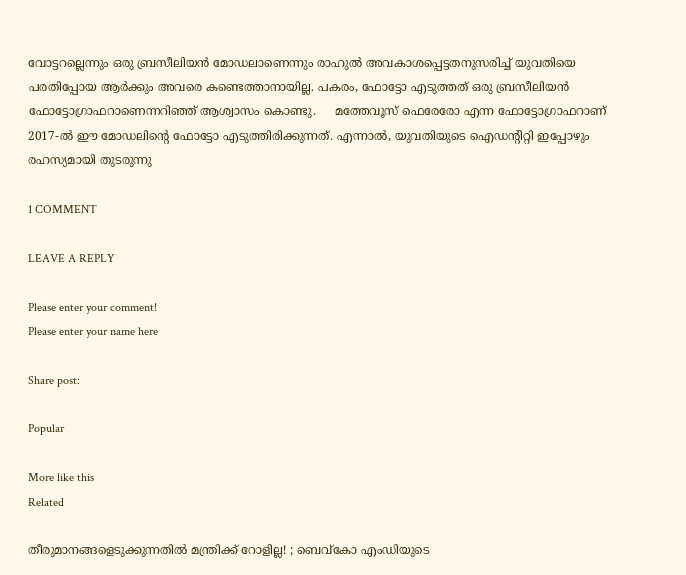വോട്ടറല്ലെന്നും ഒരു ബ്രസീലിയന്‍ മോഡലാണെന്നും രാഹുല്‍ അവകാശപ്പെട്ടതനുസരിച്ച് യുവതിയെ പരതിപ്പോയ ആർക്കും അവരെ കണ്ടെത്താനായില്ല. പകരം, ഫോട്ടോ എടുത്തത് ഒരു ബ്രസീലിയന്‍ ഫോട്ടോഗ്രാഫറാണെന്നറിഞ്ഞ് ആശ്വാസം കൊണ്ടു.     മത്തേവൂസ് ഫെരേരോ എന്ന ഫോട്ടോഗ്രാഫറാണ് 2017-ല്‍ ഈ മോഡലിന്റെ ഫോട്ടോ എടുത്തിരിക്കുന്നത്. എന്നാൽ, യുവതിയുടെ ഐഡന്റിറ്റി ഇപ്പോഴും രഹസ്യമായി തുടരുന്നു

1 COMMENT

LEAVE A REPLY

Please enter your comment!
Please enter your name here

Share post:

Popular

More like this
Related

തീരുമാനങ്ങളെടുക്കുന്നതിൽ മന്ത്രിക്ക് റോളില്ല! ; ബെവ്കോ എംഡിയുടെ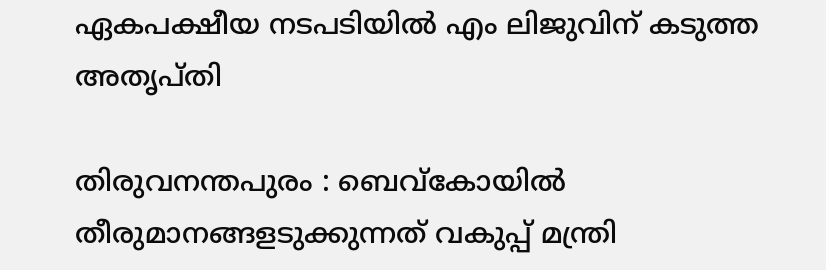ഏകപക്ഷീയ നടപടിയില്‍ എം ലിജുവിന് കടുത്ത അതൃപ്തി

തിരുവനന്തപുരം : ബെവ്കോയിൽ തീരുമാനങ്ങളടുക്കുന്നത് വകുപ്പ് മന്ത്രി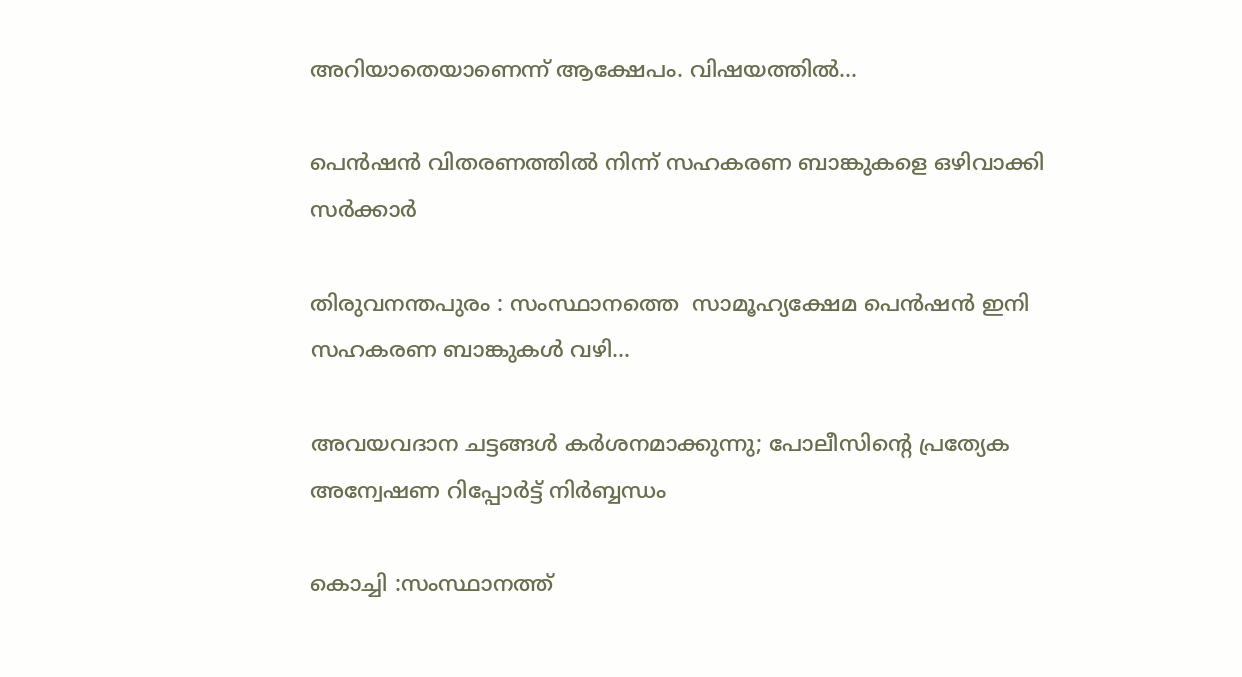അറിയാതെയാണെന്ന് ആക്ഷേപം. വിഷയത്തിൽ...

പെൻഷൻ വിതരണത്തിൽ നിന്ന് സഹകരണ ബാങ്കുകളെ ഒഴിവാക്കി സർക്കാർ

തിരുവനന്തപുരം : സംസ്ഥാനത്തെ  സാമൂഹ്യക്ഷേമ പെൻഷൻ ഇനി സഹകരണ ബാങ്കുകൾ വഴി...

അവയവദാന ചട്ടങ്ങൾ കർശനമാക്കുന്നു; പോലീസിന്റെ പ്രത്യേക അന്വേഷണ റിപ്പോർട്ട് നി‌‍ർബ്ബന്ധം

കൊച്ചി :സംസ്ഥാനത്ത്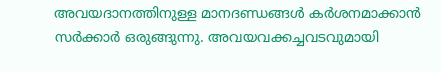അവയദാനത്തിനുള്ള മാനദണ്ഡങ്ങൾ കർശനമാക്കാൻ സർക്കാർ ഒരുങ്ങുന്നു. അവയവക്കച്ചവടവുമായി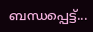ബന്ധപ്പെട്ട്...